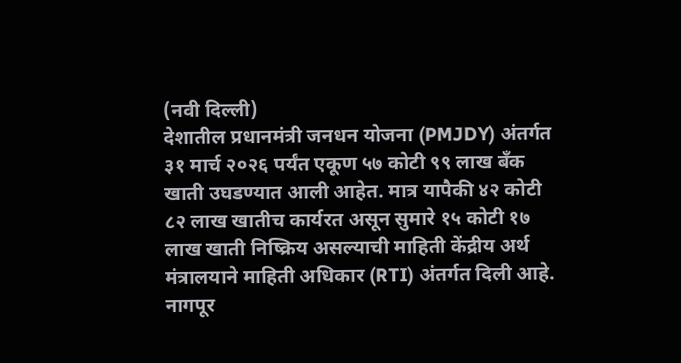(नवी दिल्ली)
देशातील प्रधानमंत्री जनधन योजना (PMJDY) अंतर्गत ३१ मार्च २०२६ पर्यंत एकूण ५७ कोटी ९९ लाख बँक खाती उघडण्यात आली आहेत. मात्र यापैकी ४२ कोटी ८२ लाख खातीच कार्यरत असून सुमारे १५ कोटी १७ लाख खाती निष्क्रिय असल्याची माहिती केंद्रीय अर्थ मंत्रालयाने माहिती अधिकार (RTI) अंतर्गत दिली आहे.
नागपूर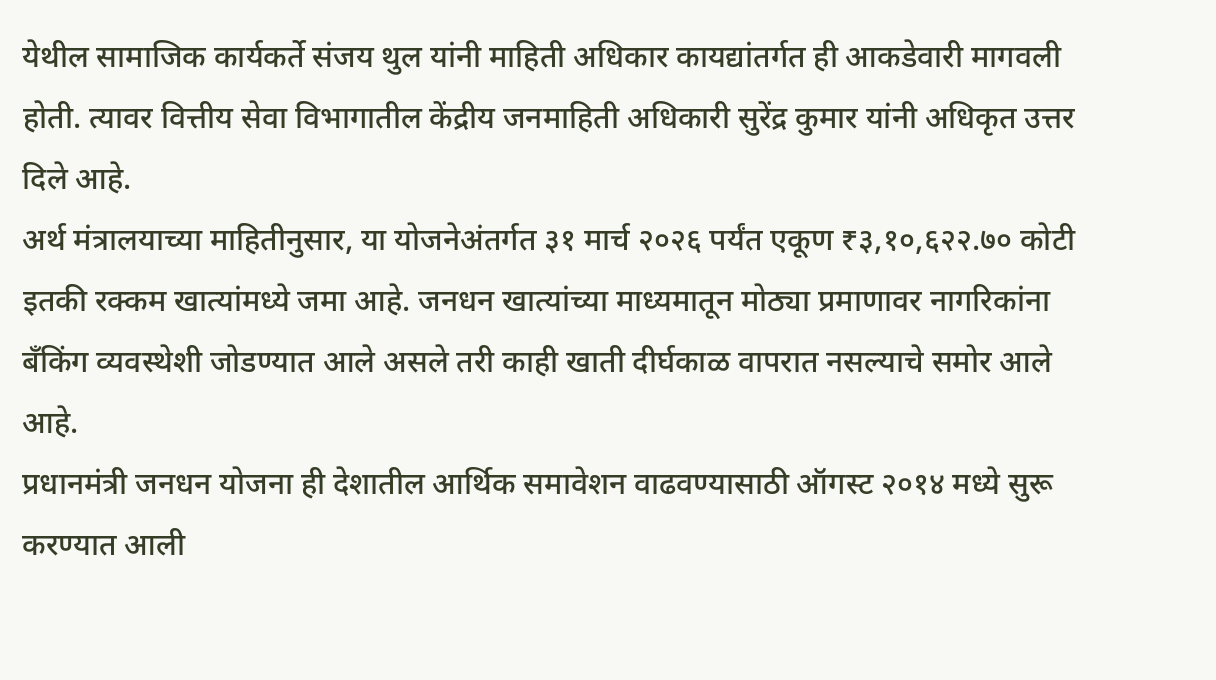येथील सामाजिक कार्यकर्ते संजय थुल यांनी माहिती अधिकार कायद्यांतर्गत ही आकडेवारी मागवली होती. त्यावर वित्तीय सेवा विभागातील केंद्रीय जनमाहिती अधिकारी सुरेंद्र कुमार यांनी अधिकृत उत्तर दिले आहे.
अर्थ मंत्रालयाच्या माहितीनुसार, या योजनेअंतर्गत ३१ मार्च २०२६ पर्यंत एकूण ₹३,१०,६२२.७० कोटी इतकी रक्कम खात्यांमध्ये जमा आहे. जनधन खात्यांच्या माध्यमातून मोठ्या प्रमाणावर नागरिकांना बँकिंग व्यवस्थेशी जोडण्यात आले असले तरी काही खाती दीर्घकाळ वापरात नसल्याचे समोर आले आहे.
प्रधानमंत्री जनधन योजना ही देशातील आर्थिक समावेशन वाढवण्यासाठी ऑगस्ट २०१४ मध्ये सुरू करण्यात आली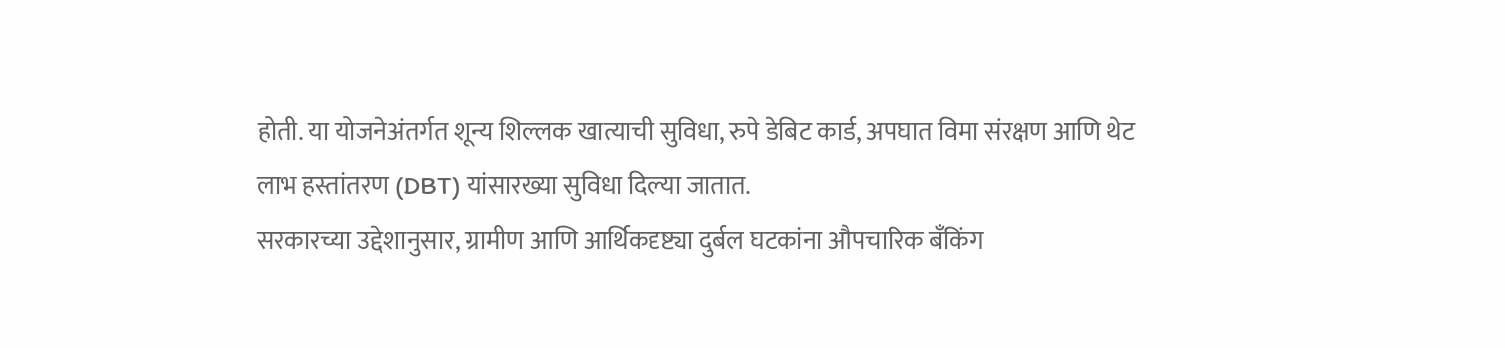होती. या योजनेअंतर्गत शून्य शिल्लक खात्याची सुविधा, रुपे डेबिट कार्ड, अपघात विमा संरक्षण आणि थेट लाभ हस्तांतरण (DBT) यांसारख्या सुविधा दिल्या जातात.
सरकारच्या उद्देशानुसार, ग्रामीण आणि आर्थिकदृष्ट्या दुर्बल घटकांना औपचारिक बँकिंग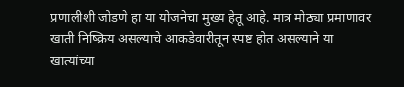प्रणालीशी जोडणे हा या योजनेचा मुख्य हेतू आहे. मात्र मोठ्या प्रमाणावर खाती निष्क्रिय असल्याचे आकडेवारीतून स्पष्ट होत असल्याने या खात्यांच्या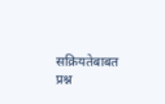सक्रियतेबाबत प्रश्न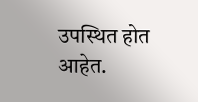उपस्थित होत आहेत.